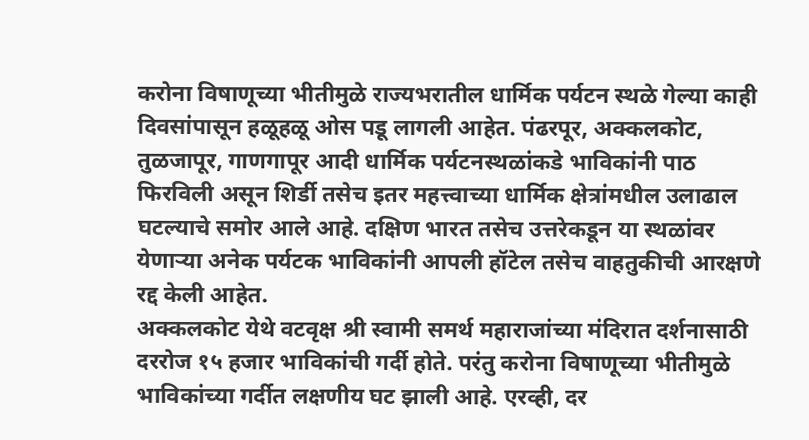करोना विषाणूच्या भीतीमुळे राज्यभरातील धार्मिक पर्यटन स्थळे गेल्या काही दिवसांपासून हळूहळू ओस पडू लागली आहेत. पंढरपूर, अक्कलकोट, तुळजापूर, गाणगापूर आदी धार्मिक पर्यटनस्थळांकडे भाविकांनी पाठ फिरविली असून शिर्डी तसेच इतर महत्त्वाच्या धार्मिक क्षेत्रांमधील उलाढाल घटल्याचे समोर आले आहे. दक्षिण भारत तसेच उत्तरेकडून या स्थळांवर येणाऱ्या अनेक पर्यटक भाविकांनी आपली हॉटेल तसेच वाहतुकीची आरक्षणे रद्द केली आहेत.
अक्कलकोट येथे वटवृक्ष श्री स्वामी समर्थ महाराजांच्या मंदिरात दर्शनासाठी दररोज १५ हजार भाविकांची गर्दी होते. परंतु करोना विषाणूच्या भीतीमुळे भाविकांच्या गर्दीत लक्षणीय घट झाली आहे. एरव्ही, दर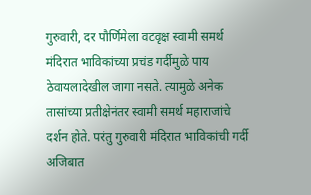गुरुवारी, दर पौर्णिमेला वटवृक्ष स्वामी समर्थ मंदिरात भाविकांच्या प्रचंड गर्दीमुळे पाय ठेवायलादेखील जागा नसते. त्यामुळे अनेक तासांच्या प्रतीक्षेनंतर स्वामी समर्थ महाराजांचे दर्शन होते. परंतु गुरुवारी मंदिरात भाविकांची गर्दी अजिबात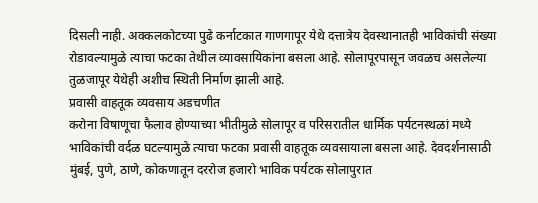दिसली नाही. अक्कलकोटच्या पुढे कर्नाटकात गाणगापूर येथे दत्तात्रेय देवस्थानातही भाविकांची संख्या रोडावल्यामुळे त्याचा फटका तेथील व्यावसायिकांना बसला आहे. सोलापूरपासून जवळच असलेल्या तुळजापूर येथेही अशीच स्थिती निर्माण झाली आहे.
प्रवासी वाहतूक व्यवसाय अडचणीत
करोना विषाणूचा फैलाव होण्याच्या भीतीमुळे सोलापूर व परिसरातील धार्मिक पर्यटनस्थळां मध्ये भाविकांची वर्दळ घटल्यामुळे त्याचा फटका प्रवासी वाहतूक व्यवसायाला बसला आहे. देवदर्शनासाठी मुंबई, पुणे, ठाणे, कोकणातून दररोज हजारो भाविक पर्यटक सोलापुरात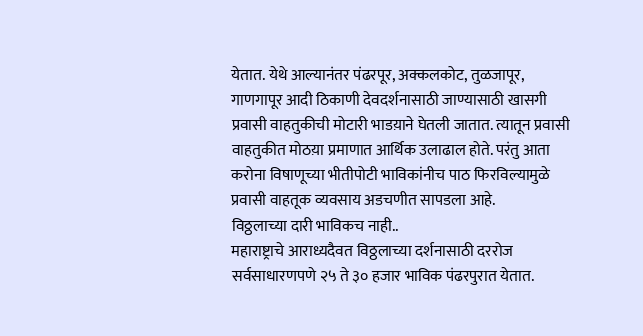येतात. येथे आल्यानंतर पंढरपूर, अक्कलकोट, तुळजापूर, गाणगापूर आदी ठिकाणी देवदर्शनासाठी जाण्यासाठी खासगी प्रवासी वाहतुकीची मोटारी भाडय़ाने घेतली जातात. त्यातून प्रवासी वाहतुकीत मोठय़ा प्रमाणात आर्थिक उलाढाल होते. परंतु आता करोना विषाणूच्या भीतीपोटी भाविकांनीच पाठ फिरविल्यामुळे प्रवासी वाहतूक व्यवसाय अडचणीत सापडला आहे.
विठ्ठलाच्या दारी भाविकच नाही..
महाराष्ट्राचे आराध्यदैवत विठ्ठलाच्या दर्शनासाठी दररोज सर्वसाधारणपणे २५ ते ३० हजार भाविक पंढरपुरात येतात.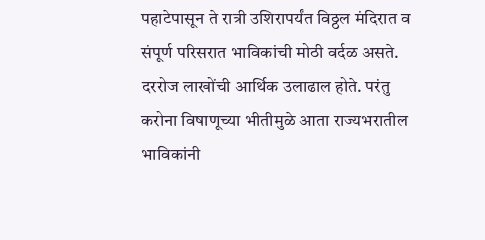पहाटेपासून ते रात्री उशिरापर्यंत विठ्ठल मंदिरात व संपूर्ण परिसरात भाविकांची मोठी वर्दळ असते. दररोज लाखोंची आर्थिक उलाढाल होते. परंतु करोना विषाणूच्या भीतीमुळे आता राज्यभरातील भाविकांनी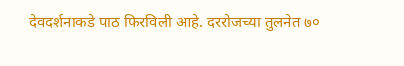देवदर्शनाकडे पाठ फिरविली आहे. दररोजच्या तुलनेत ७०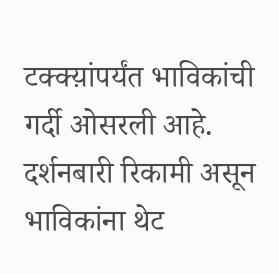टक्क्य़ांपर्यंत भाविकांची गर्दी ओसरली आहे. दर्शनबारी रिकामी असून भाविकांना थेट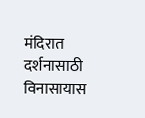मंदिरात दर्शनासाठी विनासायास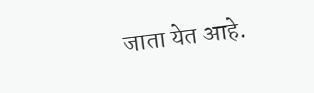जाता येत आहे.